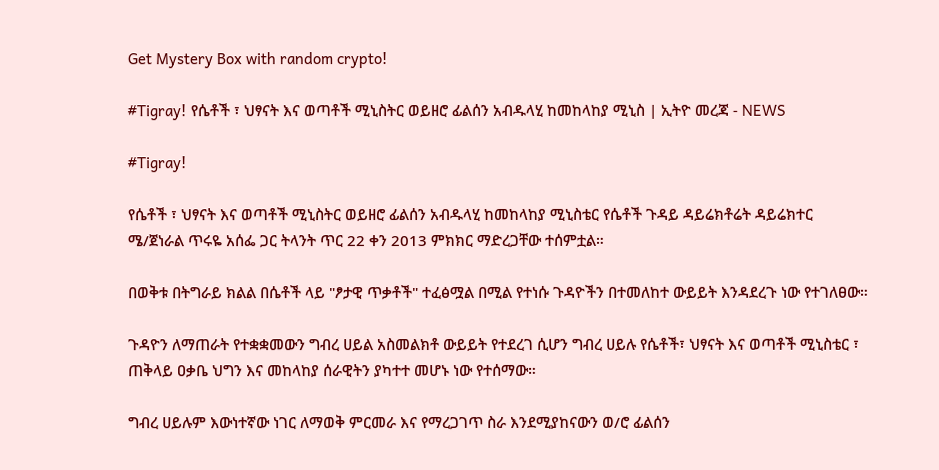Get Mystery Box with random crypto!

#Tigray! የሴቶች ፣ ህፃናት እና ወጣቶች ሚኒስትር ወይዘሮ ፊልሰን አብዱላሂ ከመከላከያ ሚኒስ | ኢትዮ መረጃ - NEWS

#Tigray!

የሴቶች ፣ ህፃናት እና ወጣቶች ሚኒስትር ወይዘሮ ፊልሰን አብዱላሂ ከመከላከያ ሚኒስቴር የሴቶች ጉዳይ ዳይሬክቶሬት ዳይሬክተር ሜ/ጀነራል ጥሩዬ አሰፌ ጋር ትላንት ጥር 22 ቀን 2013 ምክክር ማድረጋቸው ተሰምቷል።

በወቅቱ በትግራይ ክልል በሴቶች ላይ "ፆታዊ ጥቃቶች" ተፈፅሟል በሚል የተነሱ ጉዳዮችን በተመለከተ ውይይት እንዳደረጉ ነው የተገለፀው።

ጉዳዮን ለማጠራት የተቋቋመውን ግብረ ሀይል አስመልክቶ ውይይት የተደረገ ሲሆን ግብረ ሀይሉ የሴቶች፣ ህፃናት እና ወጣቶች ሚኒስቴር ፣ ጠቅላይ ዐቃቤ ህግን እና መከላከያ ሰራዊትን ያካተተ መሆኑ ነው የተሰማው።

ግብረ ሀይሉም እውነተኛው ነገር ለማወቅ ምርመራ እና የማረጋገጥ ስራ እንደሚያከናውን ወ/ሮ ፊልሰን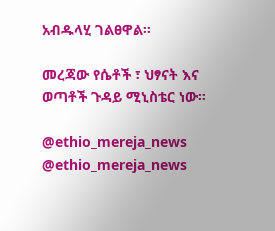አብዱላሂ ገልፀዋል።

መረጃው የሴቶች ፣ ህፃናት እና ወጣቶች ጉዳይ ሚኒስቴር ነው።

@ethio_mereja_news
@ethio_mereja_news